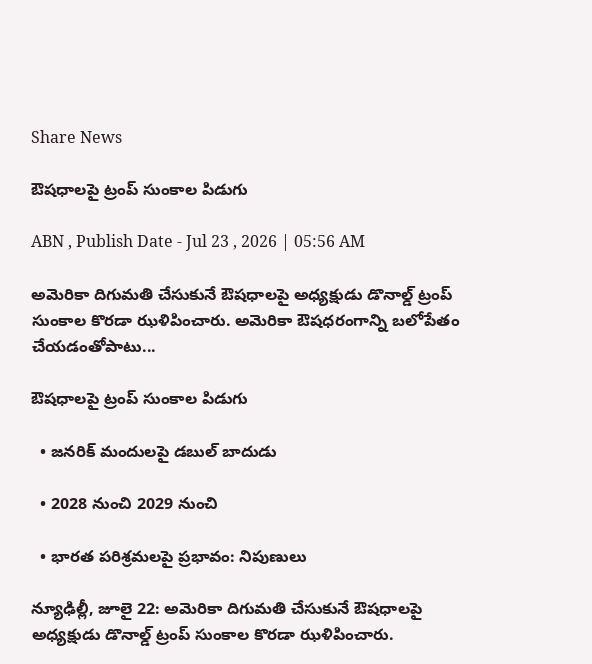Share News

ఔషధాలపై ట్రంప్‌ సుంకాల పిడుగు

ABN , Publish Date - Jul 23 , 2026 | 05:56 AM

అమెరికా దిగుమతి చేసుకునే ఔషధాలపై అధ్యక్షుడు డొనాల్డ్‌ ట్రంప్‌ సుంకాల కొరడా ఝళిపించారు. అమెరికా ఔషధరంగాన్ని బలోపేతం చేయడంతోపాటు...

ఔషధాలపై ట్రంప్‌ సుంకాల పిడుగు

  • జనరిక్‌ మందులపై డబుల్‌ బాదుడు

  • 2028 నుంచి 2029 నుంచి

  • భారత పరిశ్రమలపై ప్రభావం: నిపుణులు

న్యూఢిల్లీ, జూలై 22: అమెరికా దిగుమతి చేసుకునే ఔషధాలపై అధ్యక్షుడు డొనాల్డ్‌ ట్రంప్‌ సుంకాల కొరడా ఝళిపించారు.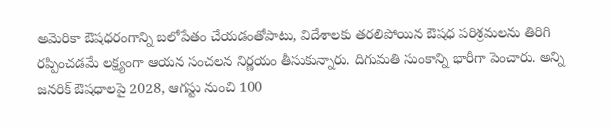అమెరికా ఔషధరంగాన్ని బలోపేతం చేయడంతోపాటు, విదేశాలకు తరలిపోయిన ఔషధ పరిశ్రమలను తిరిగి రప్పించడమే లక్ష్యంగా ఆయన సంచలన నిర్ణయం తీసుకున్నారు. దిగుమతి సుంకాన్ని భారీగా పెంచారు. అన్ని జనరిక్‌ ఔషధాలపై 2028, ఆగస్టు నుంచి 100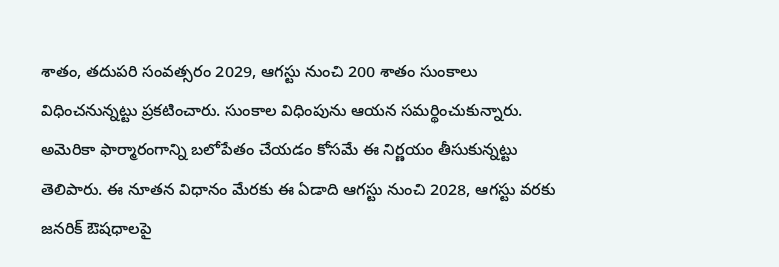శాతం, తదుపరి సంవత్సరం 2029, ఆగస్టు నుంచి 200 శాతం సుంకాలు విధించనున్నట్టు ప్రకటించారు. సుంకాల విధింపును ఆయన సమర్థించుకున్నారు. అమెరికా ఫార్మారంగాన్ని బలోపేతం చేయడం కోసమే ఈ నిర్ణయం తీసుకున్నట్టు తెలిపారు. ఈ నూతన విధానం మేరకు ఈ ఏడాది ఆగస్టు నుంచి 2028, ఆగస్టు వరకు జనరిక్‌ ఔషధాలపై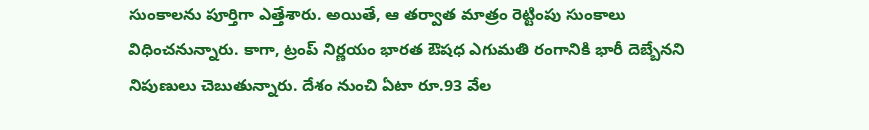సుంకాలను పూర్తిగా ఎత్తేశారు. అయితే, ఆ తర్వాత మాత్రం రెట్టింపు సుంకాలు విధించనున్నారు. కాగా, ట్రంప్‌ నిర్ణయం భారత ఔషధ ఎగుమతి రంగానికి భారీ దెబ్బేనని నిపుణులు చెబుతున్నారు. దేశం నుంచి ఏటా రూ.93 వేల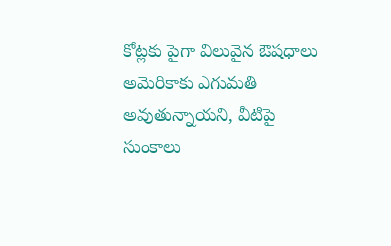కోట్లకు పైగా విలువైన ఔషధాలు అమెరికాకు ఎగుమతి అవుతున్నాయని, వీటిపై సుంకాలు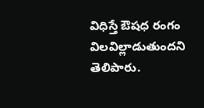విధిస్తే ఔషధ రంగం విలవిల్లాడుతుందని తెలిపారు.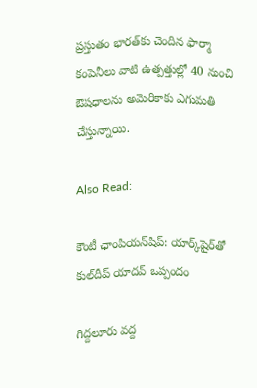ప్రస్తుతం భారత్‌కు చెందిన ఫార్మా కంపెనీలు వాటి ఉత్పత్తుల్లో 40 నుంచి ఔషధాలను అమెరికాకు ఎగుమతి చేస్తున్నాయి.

Also Read:

కౌంటీ ఛాంపియన్‌షిప్: యార్క్‌షైర్‌తో కుల్‌దీప్ యాదవ్ ఒప్పందం

గిద్దలూరు వద్ద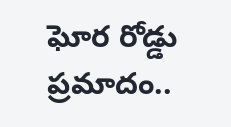ఘోర రోడ్డు ప్రమాదం..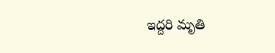ఇద్దరి మృతి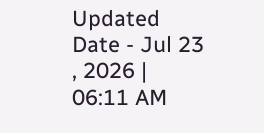Updated Date - Jul 23 , 2026 | 06:11 AM